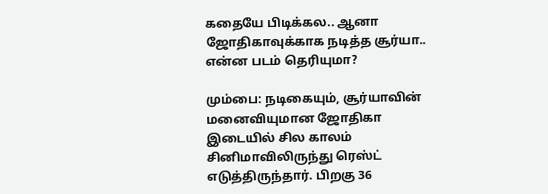கதையே பிடிக்கல.. ஆனா ஜோதிகாவுக்காக நடித்த சூர்யா.. என்ன படம் தெரியுமா?

மும்பை: நடிகையும், சூர்யாவின் மனைவியுமான ஜோதிகா இடையில் சில காலம் சினிமாவிலிருந்து ரெஸ்ட் எடுத்திருந்தார். பிறகு 36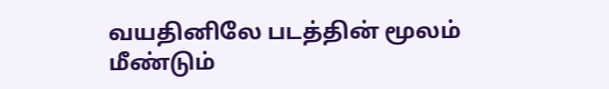வயதினிலே படத்தின் மூலம் மீண்டும்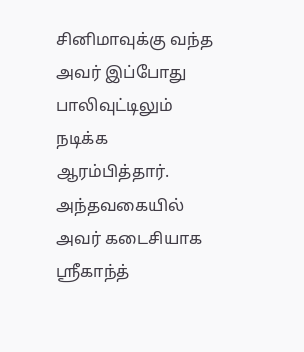சினிமாவுக்கு வந்த அவர் இப்போது பாலிவுட்டிலும் நடிக்க ஆரம்பித்தார். அந்தவகையில் அவர் கடைசியாக ஸ்ரீகாந்த்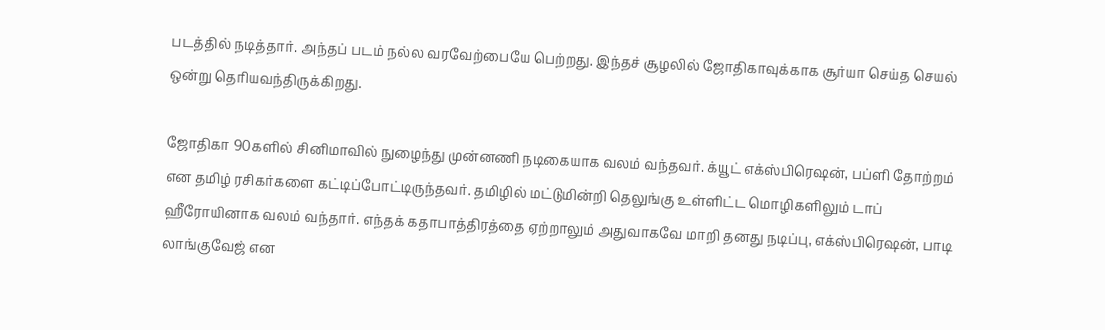படத்தில் நடித்தார். அந்தப் படம் நல்ல வரவேற்பையே பெற்றது. இந்தச் சூழலில் ஜோதிகாவுக்காக சூர்யா செய்த செயல் ஒன்று தெரியவந்திருக்கிறது.

ஜோதிகா 90களில் சினிமாவில் நுழைந்து முன்னணி நடிகையாக வலம் வந்தவர். க்யூட் எக்ஸ்பிரெஷன், பப்ளி தோற்றம் என தமிழ் ரசிகர்களை கட்டிப்போட்டிருந்தவர். தமிழில் மட்டுமின்றி தெலுங்கு உள்ளிட்ட மொழிகளிலும் டாப் ஹீரோயினாக வலம் வந்தார். எந்தக் கதாபாத்திரத்தை ஏற்றாலும் அதுவாகவே மாறி தனது நடிப்பு, எக்ஸ்பிரெஷன், பாடி லாங்குவேஜ் என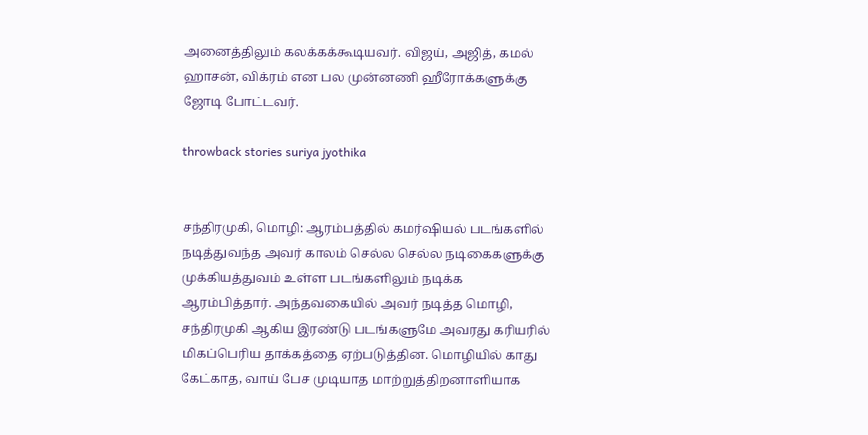அனைத்திலும் கலக்கக்கூடியவர். விஜய், அஜித், கமல் ஹாசன், விக்ரம் என பல முன்னணி ஹீரோக்களுக்கு ஜோடி போட்டவர்.

throwback stories suriya jyothika


சந்திரமுகி, மொழி: ஆரம்பத்தில் கமர்ஷியல் படங்களில் நடித்துவந்த அவர் காலம் செல்ல செல்ல நடிகைகளுக்கு முக்கியத்துவம் உள்ள படங்களிலும் நடிக்க ஆரம்பித்தார். அந்தவகையில் அவர் நடித்த மொழி, சந்திரமுகி ஆகிய இரண்டு படங்களுமே அவரது கரியரில் மிகப்பெரிய தாக்கத்தை ஏற்படுத்தின. மொழியில் காது கேட்காத, வாய் பேச முடியாத மாற்றுத்திறனாளியாக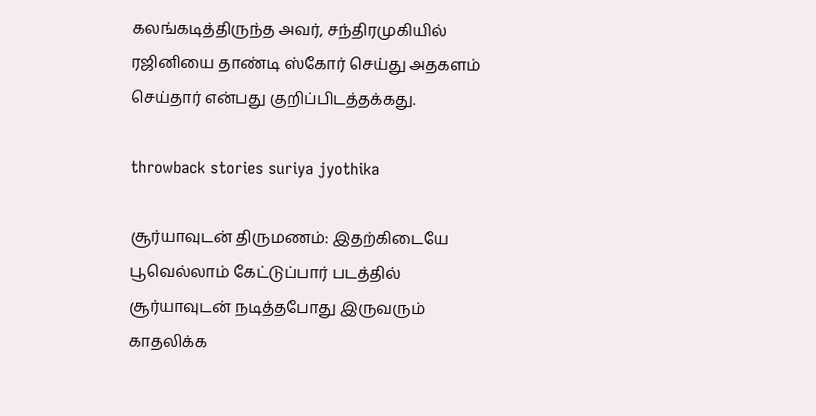கலங்கடித்திருந்த அவர், சந்திரமுகியில் ரஜினியை தாண்டி ஸ்கோர் செய்து அதகளம் செய்தார் என்பது குறிப்பிடத்தக்கது.

throwback stories suriya jyothika

சூர்யாவுடன் திருமணம்: இதற்கிடையே பூவெல்லாம் கேட்டுப்பார் படத்தில் சூர்யாவுடன் நடித்தபோது இருவரும் காதலிக்க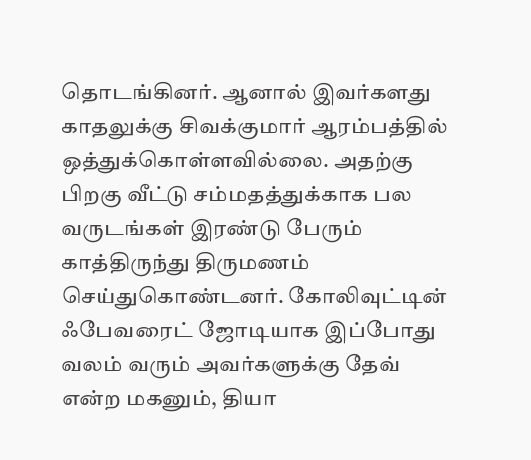தொடங்கினர். ஆனால் இவர்களது காதலுக்கு சிவக்குமார் ஆரம்பத்தில் ஒத்துக்கொள்ளவில்லை. அதற்கு பிறகு வீட்டு சம்மதத்துக்காக பல வருடங்கள் இரண்டு பேரும் காத்திருந்து திருமணம் செய்துகொண்டனர். கோலிவுட்டின் ஃபேவரைட் ஜோடியாக இப்போது வலம் வரும் அவர்களுக்கு தேவ் என்ற மகனும், தியா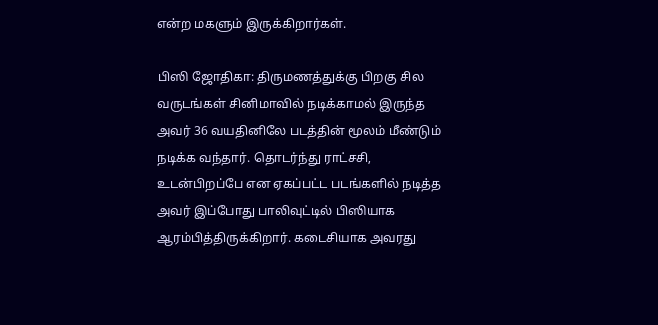என்ற மகளும் இருக்கிறார்கள்.

பிஸி ஜோதிகா: திருமணத்துக்கு பிறகு சில வருடங்கள் சினிமாவில் நடிக்காமல் இருந்த அவர் 36 வயதினிலே படத்தின் மூலம் மீண்டும் நடிக்க வந்தார். தொடர்ந்து ராட்சசி, உடன்பிறப்பே என ஏகப்பட்ட படங்களில் நடித்த அவர் இப்போது பாலிவுட்டில் பிஸியாக ஆரம்பித்திருக்கிறார். கடைசியாக அவரது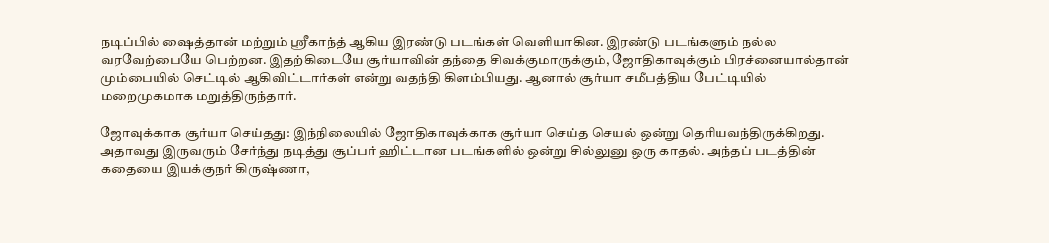நடிப்பில் ஷைத்தான் மற்றும் ஸ்ரீகாந்த் ஆகிய இரண்டு படங்கள் வெளியாகின. இரண்டு படங்களும் நல்ல வரவேற்பையே பெற்றன. இதற்கிடையே சூர்யாவின் தந்தை சிவக்குமாருக்கும், ஜோதிகாவுக்கும் பிரச்னையால்தான் மும்பையில் செட்டில் ஆகிவிட்டார்கள் என்று வதந்தி கிளம்பியது. ஆனால் சூர்யா சமீபத்திய பேட்டியில் மறைமுகமாக மறுத்திருந்தார்.

ஜோவுக்காக சூர்யா செய்தது: இந்நிலையில் ஜோதிகாவுக்காக சூர்யா செய்த செயல் ஒன்று தெரியவந்திருக்கிறது. அதாவது இருவரும் சேர்ந்து நடித்து சூப்பர் ஹிட்டான படங்களில் ஒன்று சில்லுனு ஒரு காதல். அந்தப் படத்தின் கதையை இயக்குநர் கிருஷ்ணா,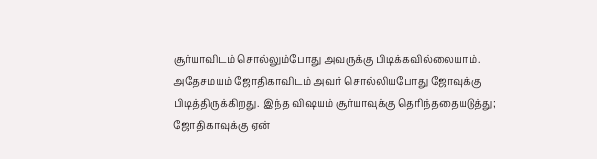சூர்யாவிடம் சொல்லும்போது அவருக்கு பிடிக்கவில்லையாம். அதேசமயம் ஜோதிகாவிடம் அவர் சொல்லியபோது ஜோவுக்கு பிடித்திருக்கிறது. இந்த விஷயம் சூர்யாவுக்கு தெரிந்ததையடுத்து; ஜோதிகாவுக்கு ஏன்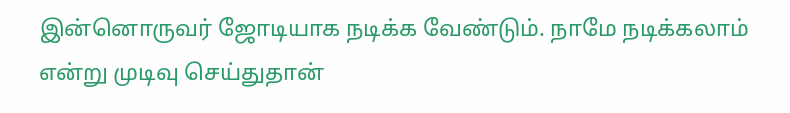இன்னொருவர் ஜோடியாக நடிக்க வேண்டும். நாமே நடிக்கலாம் என்று முடிவு செய்துதான்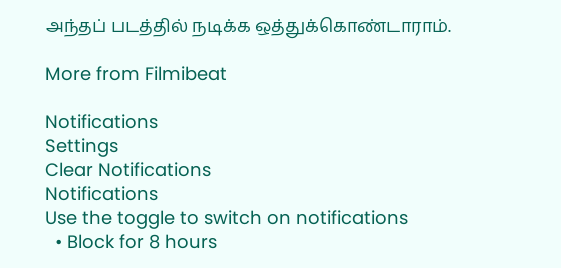அந்தப் படத்தில் நடிக்க ஒத்துக்கொண்டாராம்.

More from Filmibeat

Notifications
Settings
Clear Notifications
Notifications
Use the toggle to switch on notifications
  • Block for 8 hours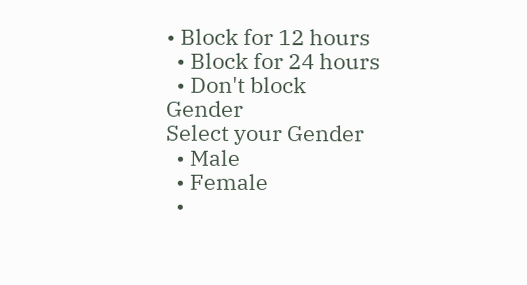• Block for 12 hours
  • Block for 24 hours
  • Don't block
Gender
Select your Gender
  • Male
  • Female
  •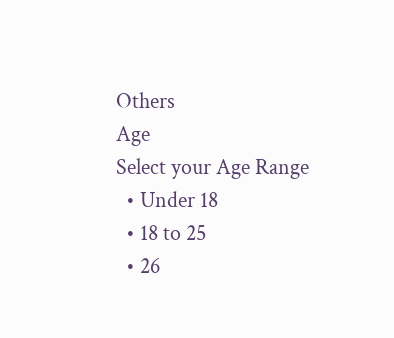Others
Age
Select your Age Range
  • Under 18
  • 18 to 25
  • 26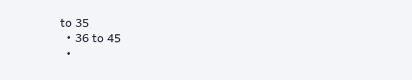to 35
  • 36 to 45
  •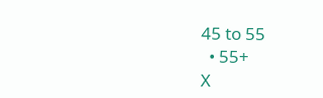45 to 55
  • 55+
X